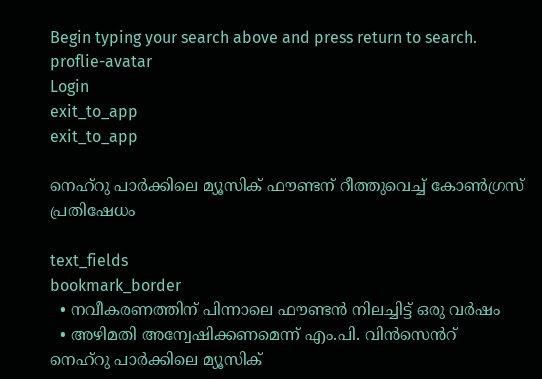Begin typing your search above and press return to search.
proflie-avatar
Login
exit_to_app
exit_to_app

നെഹ്റു പാർക്കിലെ മ്യൂസിക് ഫൗണ്ടന് റീത്തുവെച്ച് കോൺഗ്രസ് പ്രതിഷേധം

text_fields
bookmark_border
  • നവീകരണത്തിന് പിന്നാലെ ഫൗണ്ടൻ നിലച്ചിട്ട് ഒരു വർഷം
  • അഴിമതി അന്വേഷിക്കണമെന്ന് എം.പി. വിൻസെൻറ്
നെഹ്റു പാർക്കിലെ മ്യൂസിക്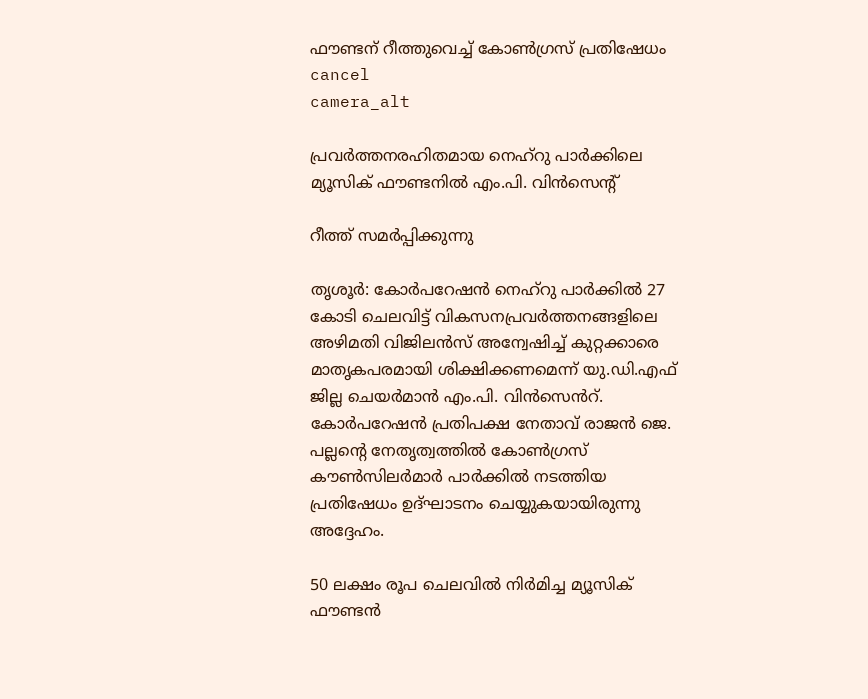ഫൗണ്ടന് റീത്തുവെച്ച് കോൺഗ്രസ് പ്രതിഷേധം
cancel
camera_alt

പ്രവർത്തനരഹിതമായ നെഹ്റു പാർക്കിലെ മ്യൂസിക് ഫൗണ്ടനിൽ എം.പി. വിൻസെന്റ്

റീത്ത് സമർപ്പിക്കുന്നു

തൃശൂർ: കോർപറേഷൻ നെഹ്റു പാർക്കിൽ 27 കോടി ചെലവിട്ട് വികസനപ്രവർത്തനങ്ങളിലെ അഴിമതി വിജിലൻസ് അന്വേഷിച്ച് കുറ്റക്കാരെ മാതൃകപരമായി ശിക്ഷിക്കണമെന്ന് യു.ഡി.എഫ് ജില്ല ചെയർമാൻ എം.പി. വിൻസെൻറ്. കോർപറേഷൻ പ്രതിപക്ഷ നേതാവ് രാജൻ ജെ. പല്ലന്‍റെ നേതൃത്വത്തിൽ കോൺഗ്രസ് കൗൺസിലർമാർ പാർക്കിൽ നടത്തിയ പ്രതിഷേധം ഉദ്ഘാടനം ചെയ്യുകയായിരുന്നു അദ്ദേഹം.

50 ലക്ഷം രൂപ ചെലവിൽ നിർമിച്ച മ്യൂസിക് ഫൗണ്ടൻ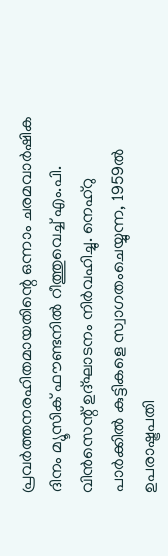പ്രവർത്തനരഹിതമായതിന്റെ ഒന്നാം ചരമവാർഷിക ദിനം മ്യൂസിക് ഫൗണ്ടനിൽ റീത്തുവെച്ച് എം.പി. വിൻസെന്റ് ഉദ്ഘാടനം നിർവഹിച്ചു. നെഹ്റു പാർക്കിൽ കുട്ടികളെ സ്വാഗതംചെയ്യുന്ന, 1959ൽ ഉപരാഷ്ട്രപതി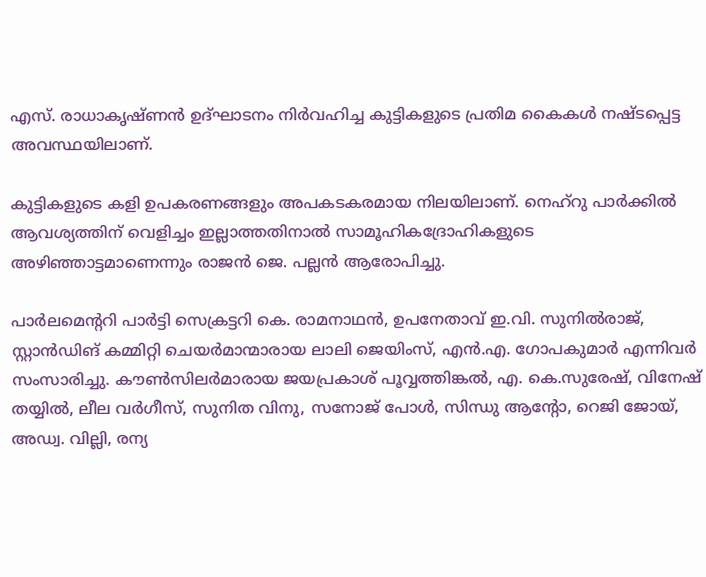എസ്. രാധാകൃഷ്ണൻ ഉദ്ഘാടനം നിർവഹിച്ച കുട്ടികളുടെ പ്രതിമ കൈകൾ നഷ്ടപ്പെട്ട അവസ്ഥയിലാണ്.

കുട്ടികളുടെ കളി ഉപകരണങ്ങളും അപകടകരമായ നിലയിലാണ്. നെഹ്റു പാർക്കിൽ ആവശ്യത്തിന് വെളിച്ചം ഇല്ലാത്തതിനാൽ സാമൂഹികദ്രോഹികളുടെ അഴിഞ്ഞാട്ടമാണെന്നും രാജൻ ജെ. പല്ലൻ ആരോപിച്ചു.

പാർലമെന്ററി പാർട്ടി സെക്രട്ടറി കെ. രാമനാഥൻ, ഉപനേതാവ് ഇ.വി. സുനിൽരാജ്, സ്റ്റാൻഡിങ് കമ്മിറ്റി ചെയർമാന്മാരായ ലാലി ജെയിംസ്, എൻ.എ. ഗോപകുമാർ എന്നിവർ സംസാരിച്ചു. കൗൺസിലർമാരായ ജയപ്രകാശ് പൂവ്വത്തിങ്കൽ, എ. കെ.സുരേഷ്, വിനേഷ് തയ്യിൽ, ലീല വർഗീസ്, സുനിത വിനു, സനോജ് പോൾ, സിന്ധു ആന്റോ, റെജി ജോയ്, അഡ്വ. വില്ലി, രന്യ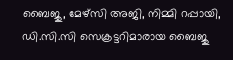ബൈജു, മേഴ്‌സി അജി, നിമ്മി റപ്പായി, ഡി.സി.സി സെക്രട്ടറിമാരായ ബൈജു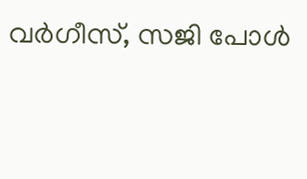വർഗീസ്, സജി പോൾ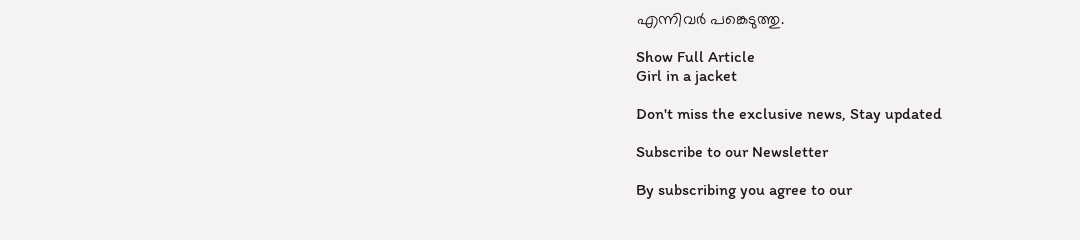എന്നിവർ പങ്കെടുത്തു.

Show Full Article
Girl in a jacket

Don't miss the exclusive news, Stay updated

Subscribe to our Newsletter

By subscribing you agree to our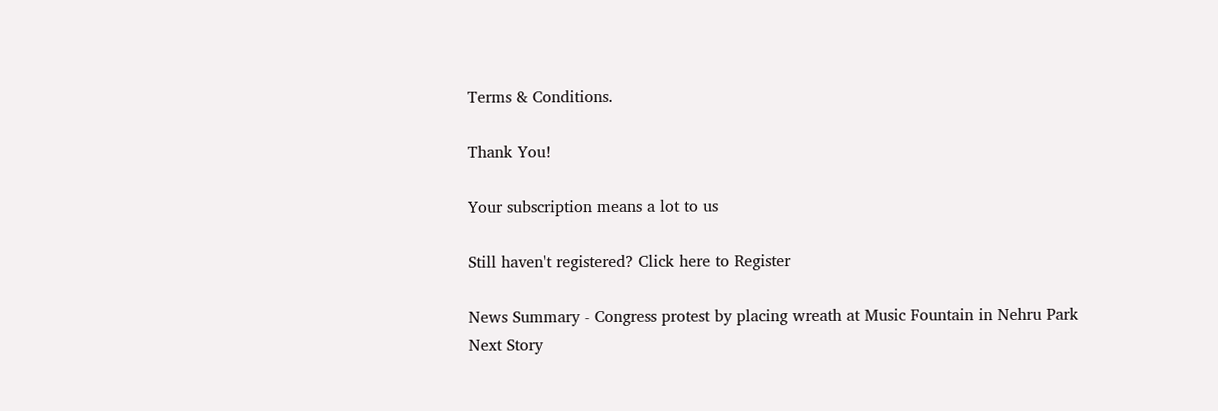Terms & Conditions.

Thank You!

Your subscription means a lot to us

Still haven't registered? Click here to Register

News Summary - Congress protest by placing wreath at Music Fountain in Nehru Park
Next Story